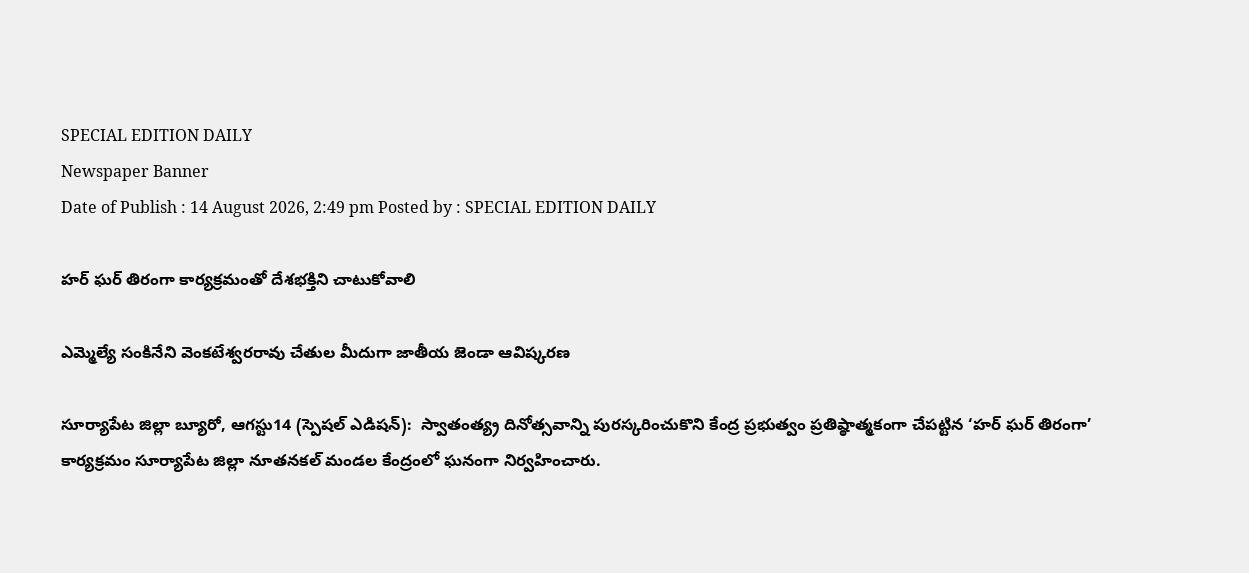SPECIAL EDITION DAILY
Newspaper Banner
Date of Publish : 14 August 2026, 2:49 pm Posted by : SPECIAL EDITION DAILY

హర్ ఘర్ తిరంగా కార్యక్రమంతో దేశభక్తిని చాటుకోవాలి

ఎమ్మెల్యే సంకినేని వెంకటేశ్వరరావు చేతుల మీదుగా జాతీయ జెండా ఆవిష్కరణ

సూర్యాపేట జిల్లా బ్యూరో, ఆగస్టు14 (స్పెషల్ ఎడిషన్):  స్వాతంత్య్ర దినోత్సవాన్ని పురస్కరించుకొని కేంద్ర ప్రభుత్వం ప్రతిష్ఠాత్మకంగా చేపట్టిన ‘హర్ ఘర్ తిరంగా’ కార్యక్రమం సూర్యాపేట జిల్లా నూతనకల్ మండల కేంద్రంలో ఘనంగా నిర్వహించారు.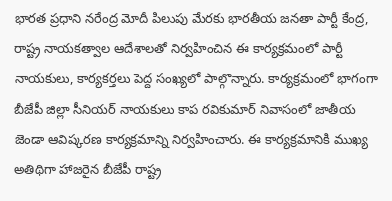భారత ప్రధాని నరేంద్ర మోదీ పిలుపు మేరకు భారతీయ జనతా పార్టీ కేంద్ర, రాష్ట్ర నాయకత్వాల ఆదేశాలతో నిర్వహించిన ఈ కార్యక్రమంలో పార్టీ నాయకులు, కార్యకర్తలు పెద్ద సంఖ్యలో పాల్గొన్నారు. కార్యక్రమంలో భాగంగా బీజేపీ జిల్లా సీనియర్ నాయకులు కాప రవికుమార్ నివాసంలో జాతీయ జెండా ఆవిష్కరణ కార్యక్రమాన్ని నిర్వహించారు. ఈ కార్యక్రమానికి ముఖ్య అతిథిగా హాజరైన బీజేపీ రాష్ట్ర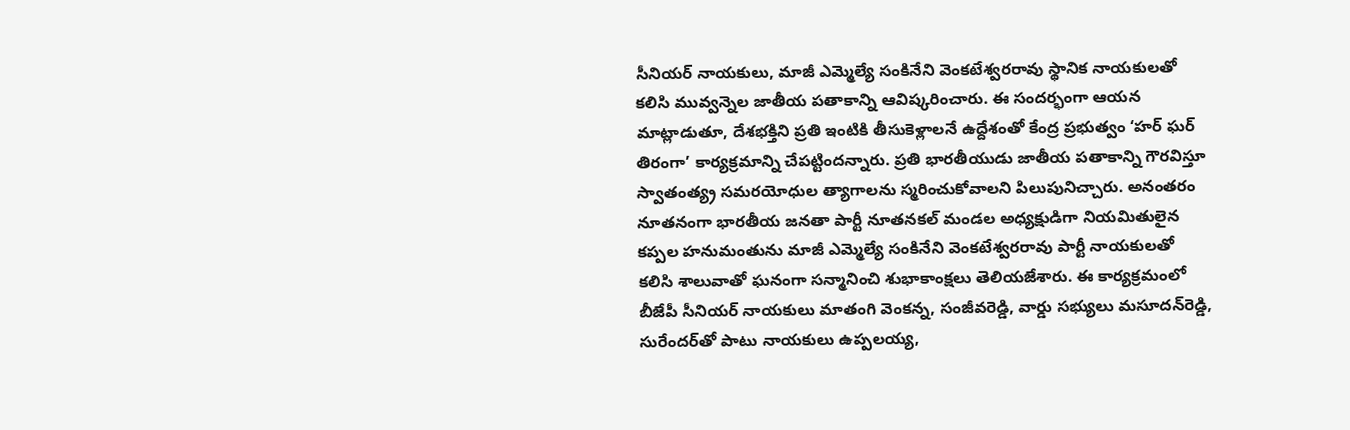సీనియర్ నాయకులు, మాజీ ఎమ్మెల్యే సంకినేని వెంకటేశ్వరరావు స్థానిక నాయకులతో కలిసి మువ్వన్నెల జాతీయ పతాకాన్ని ఆవిష్కరించారు. ఈ సందర్భంగా ఆయన మాట్లాడుతూ, దేశభక్తిని ప్రతి ఇంటికి తీసుకెళ్లాలనే ఉద్దేశంతో కేంద్ర ప్రభుత్వం ‘హర్ ఘర్ తిరంగా’ కార్యక్రమాన్ని చేపట్టిందన్నారు. ప్రతి భారతీయుడు జాతీయ పతాకాన్ని గౌరవిస్తూ స్వాతంత్య్ర సమరయోధుల త్యాగాలను స్మరించుకోవాలని పిలుపునిచ్చారు. అనంతరం నూతనంగా భారతీయ జనతా పార్టీ నూతనకల్ మండల అధ్యక్షుడిగా నియమితులైన కప్పల హనుమంతును మాజీ ఎమ్మెల్యే సంకినేని వెంకటేశ్వరరావు పార్టీ నాయకులతో కలిసి శాలువాతో ఘనంగా సన్మానించి శుభాకాంక్షలు తెలియజేశారు. ఈ కార్యక్రమంలో బీజేపీ సీనియర్ నాయకులు మాతంగి వెంకన్న, సంజీవరెడ్డి, వార్డు సభ్యులు మసూదన్‌రెడ్డి, సురేందర్‌తో పాటు నాయకులు ఉప్పలయ్య,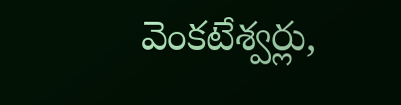వెంకటేశ్వర్లు,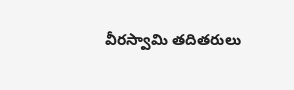వీరస్వామి తదితరులు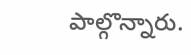పాల్గొన్నారు.